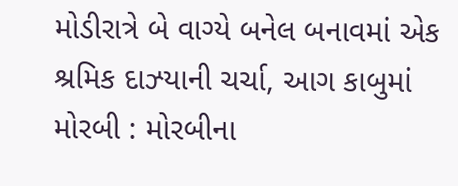મોડીરાત્રે બે વાગ્યે બનેલ બનાવમાં એક શ્રમિક દાઝ્યાની ચર્ચા, આગ કાબુમાં મોરબી : મોરબીના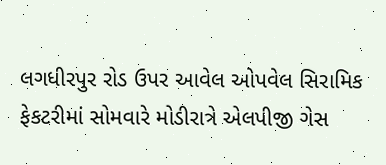લગધીરપુર રોડ ઉપર આવેલ ઓપવેલ સિરામિક ફેકટરીમાં સોમવારે મોડીરાત્રે એલપીજી ગેસ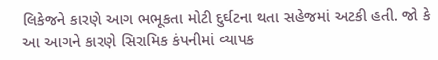લિકેજને કારણે આગ ભભૂકતા મોટી દુર્ઘટના થતા સહેજમાં અટકી હતી. જો કે આ આગને કારણે સિરામિક કંપનીમાં વ્યાપક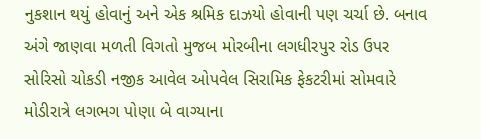નુકશાન થયું હોવાનું અને એક શ્રમિક દાઝયો હોવાની પણ ચર્ચા છે. બનાવ અંગે જાણવા મળતી વિગતો મુજબ મોરબીના લગધીરપુર રોડ ઉપર સોરિસો ચોકડી નજીક આવેલ ઓપવેલ સિરામિક ફેકટરીમાં સોમવારે મોડીરાત્રે લગભગ પોણા બે વાગ્યાના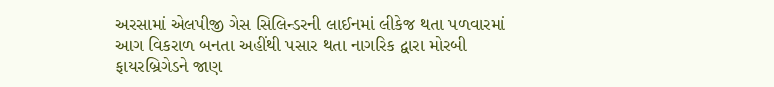અરસામાં એલપીજી ગેસ સિલિન્ડરની લાઈનમાં લીકેજ થતા પળવારમાં આગ વિકરાળ બનતા અહીંથી પસાર થતા નાગરિક દ્વારા મોરબી ફાયરબ્રિગેડને જાણ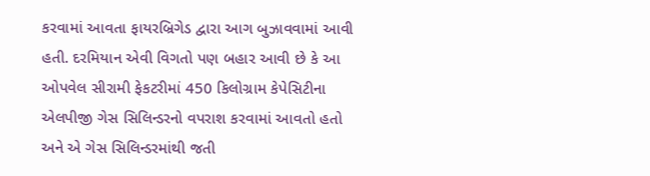કરવામાં આવતા ફાયરબ્રિગેડ દ્વારા આગ બુઝાવવામાં આવી હતી. દરમિયાન એવી વિગતો પણ બહાર આવી છે કે આ ઓપવેલ સીરામી ફેકટરીમાં 450 કિલોગ્રામ કેપેસિટીના એલપીજી ગેસ સિલિન્ડરનો વપરાશ કરવામાં આવતો હતો અને એ ગેસ સિલિન્ડરમાંથી જતી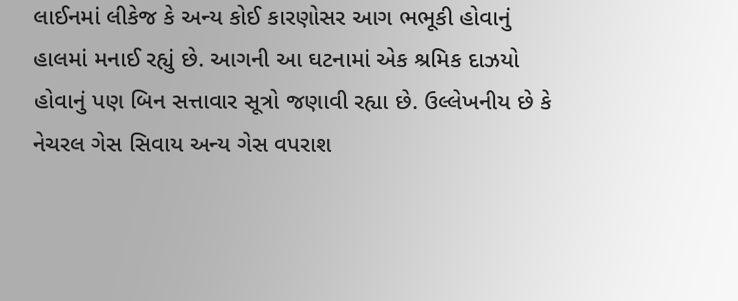લાઈનમાં લીકેજ કે અન્ય કોઈ કારણોસર આગ ભભૂકી હોવાનું હાલમાં મનાઈ રહ્યું છે. આગની આ ઘટનામાં એક શ્રમિક દાઝયો હોવાનું પણ બિન સત્તાવાર સૂત્રો જણાવી રહ્યા છે. ઉલ્લેખનીય છે કે નેચરલ ગેસ સિવાય અન્ય ગેસ વપરાશ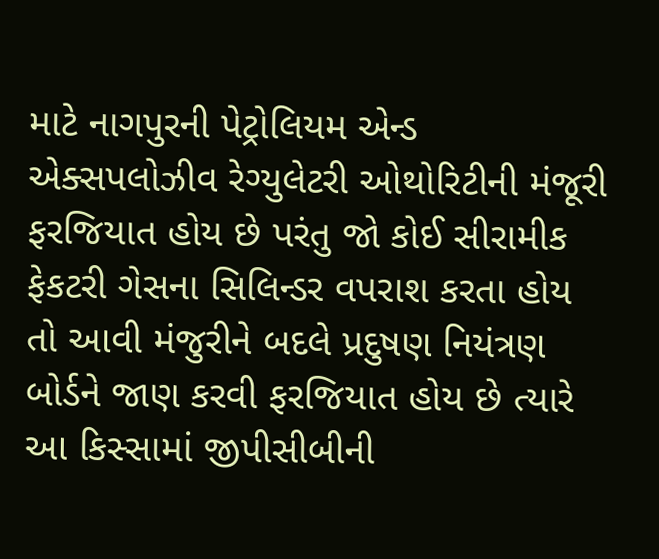માટે નાગપુરની પેટ્રોલિયમ એન્ડ એક્સપલોઝીવ રેગ્યુલેટરી ઓથોરિટીની મંજૂરી ફરજિયાત હોય છે પરંતુ જો કોઈ સીરામીક ફેકટરી ગેસના સિલિન્ડર વપરાશ કરતા હોય તો આવી મંજુરીને બદલે પ્રદુષણ નિયંત્રણ બોર્ડને જાણ કરવી ફરજિયાત હોય છે ત્યારે આ કિસ્સામાં જીપીસીબીની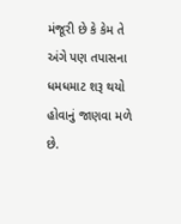મંજૂરી છે કે કેમ તે અંગે પણ તપાસના ધમધમાટ શરૂ થયો હોવાનું જાણવા મળે છે.